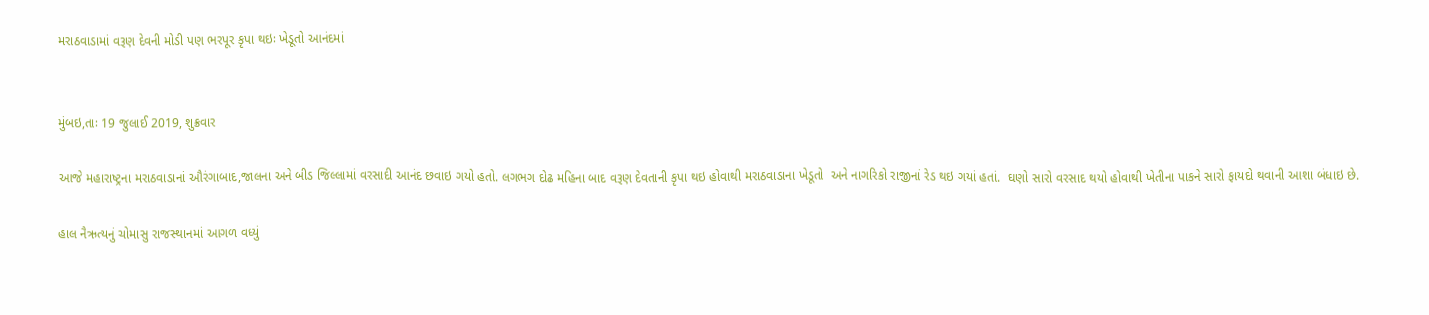મરાઠવાડામાં વરૂણ દેવની મોડી પણ ભરપૂર કૃપા થઇઃ ખેડૂતો આનંદમાં


મુંબઇ,તાઃ 19 જુલાઈ 2019, શુક્રવાર

આજે મહારાષ્ટ્રના મરાઠવાડાનાં ઔરંગાબાદ,જાલના અને બીડ જિલ્લામાં વરસાદી આનંદ છવાઇ ગયો હતો. લગભગ દોઢ મહિના બાદ વરૂણ દેવતાની કૃપા થઇ હોવાથી મરાઠવાડાના ખેડૂતો  અને નાગરિકો રાજીનાં રેડ થઇ ગયાં હતાં.  ઘણો સારો વરસાદ થયો હોવાથી ખેતીના પાકને સારો ફાયદો થવાની આશા બંધાઇ છે.

હાલ નૈઋત્યનું ચોમાસુ રાજસ્થાનમાં આગળ વધ્યું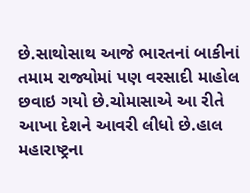છે.સાથોસાથ આજે ભારતનાં બાકીનાં તમામ રાજ્યોમાં પણ વરસાદી માહોલ છવાઇ ગયો છે.ચોમાસાએ આ રીતે આખા દેશને આવરી લીધો છે.હાલ મહારાષ્ટ્રના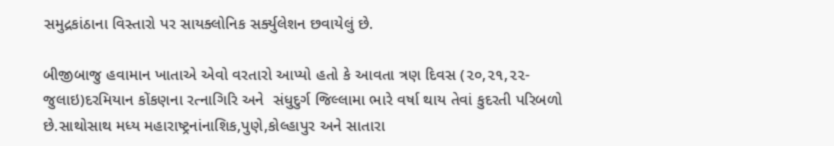સમુદ્રકાંઠાના વિસ્તારો પર સાયક્લોનિક સર્ક્યુલેશન છવાયેલું છે.

બીજીબાજુ હવામાન ખાતાએ એવો વરતારો આપ્યો હતો કે આવતા ત્રણ દિવસ (૨૦,૨૧,૨૨-જુલાઇ)દરમિયાન કોંકણના રત્નાગિરિ અને  સંધુદુર્ગ જિલ્લામા ભારે વર્ષા થાય તેવાં કુદરતી પરિબળો છે.સાથોસાથ મધ્ય મહારાષ્ટ્રનાંનાશિક,પુણે,કોલ્હાપુર અને સાતારા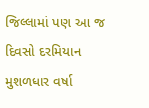જિલ્લામાં પણ આ જ દિવસો દરમિયાન મુશળધાર વર્ષા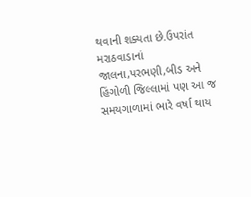થવાની શક્યતા છે.ઉપરાંત મરાઠવાડાનાં જાલના,પરભણી,બીડ અને હિંગોળી જિલ્લામાં પણ આ જ સમયગાળામાં ભારે વર્ષા થાય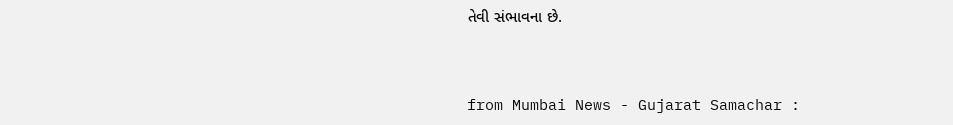તેવી સંભાવના છે.



from Mumbai News - Gujarat Samachar :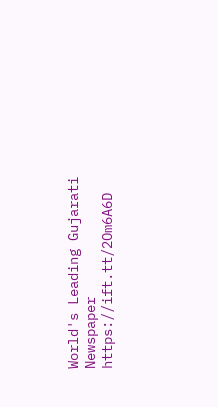World's Leading Gujarati Newspaper https://ift.tt/2Om6A6D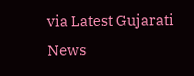via Latest Gujarati News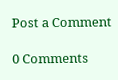Post a Comment

0 Comments